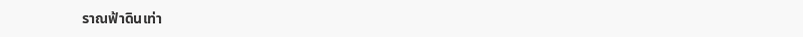ราณฟ้าดินเท่า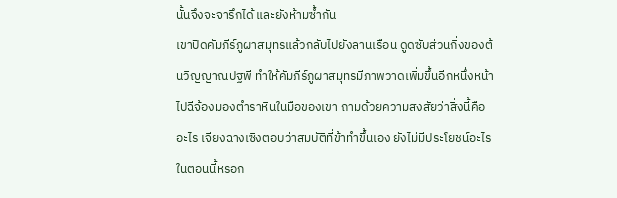นั้นจึงจะจารึกได้ และยังห้ามซ้ำกัน
เขาปิดคัมภีร์ภูผาสมุทรแล้วกลับไปยังลานเรือน ดูดซับส่วนกิ่งของต้นวิญญาณปฐพี ทำให้คัมภีร์ภูผาสมุทรมีภาพวาดเพิ่มขึ้นอีกหนึ่งหน้า ไปฉีจ้องมองตำราหินในมือของเขา ถามด้วยความสงสัยว่าสิ่งนี้คืออะไร เจียงฉางเซิงตอบว่าสมบัติที่ข้าทำขึ้นเอง ยังไม่มีประโยชน์อะไรในตอนนี้หรอก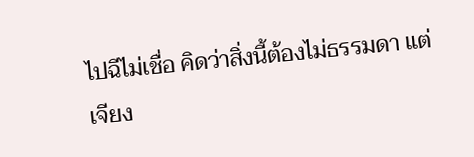ไปฉีไม่เชื่อ คิดว่าสิ่งนี้ต้องไม่ธรรมดา แต่เจียง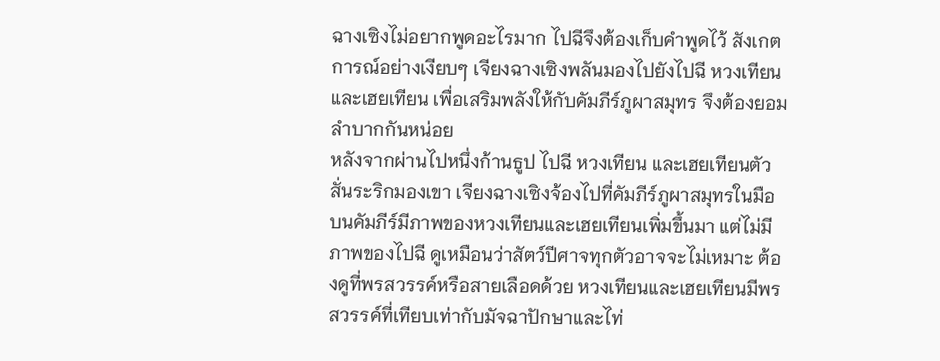ฉางเซิงไม่อยากพูดอะไรมาก ไปฉีจึงต้องเก็บคำพูดไว้ สังเกตการณ์อย่างเงียบๆ เจียงฉางเซิงพลันมองไปยังไปฉี หวงเทียน และเฮยเทียน เพื่อเสริมพลังให้กับคัมภีร์ภูผาสมุทร จึงต้องยอมลำบากกันหน่อย
หลังจากผ่านไปหนึ่งก้านธูป ไปฉี หวงเทียน และเฮยเทียนตัวสั่นระริกมองเขา เจียงฉางเซิงจ้องไปที่คัมภีร์ภูผาสมุทรในมือ บนคัมภีร์มีภาพของหวงเทียนและเฮยเทียนเพิ่มขึ้นมา แต่ไม่มีภาพของไปฉี ดูเหมือนว่าสัตว์ปีศาจทุกตัวอาจจะไม่เหมาะ ต้องดูที่พรสวรรค์หรือสายเลือดด้วย หวงเทียนและเฮยเทียนมีพรสวรรค์ที่เทียบเท่ากับมัจฉาปักษาและไท่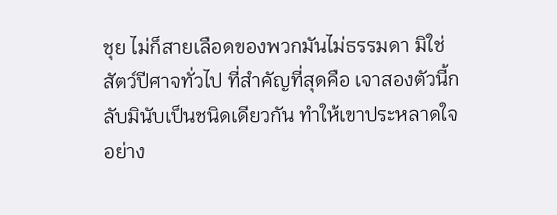ชุย ไม่ก็สายเลือดของพวกมันไม่ธรรมดา มิใช่สัตว์ปีศาจทั่วไป ที่สำคัญที่สุดคือ เจาสองตัวนี้กลับมินับเป็นชนิดเดียวกัน ทำให้เขาประหลาดใจอย่าง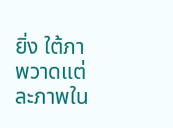ยิ่ง ใต้ภาพวาดแต่ละภาพใน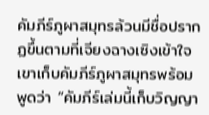คัมภีร์ภูผาสมุทรล้วนมีชื่อปรากฏขึ้นตามที่เจียงฉางเซิงเข้าใจ
เขาเก็บคัมภีร์ภูผาสมุทรพร้อมพูดว่า “คัมภีร์เล่มนี้เก็บวิญญา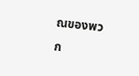ณของพวก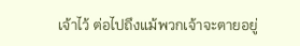เจ้าไว้ ต่อไปถึงแม้พวกเจ้าจะตายอยู่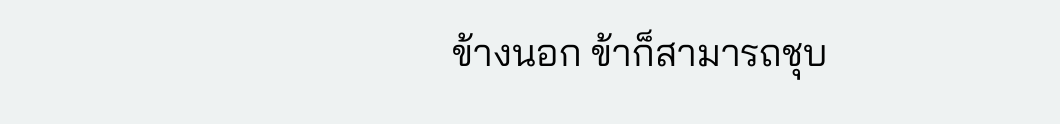ข้างนอก ข้าก็สามารถชุบ